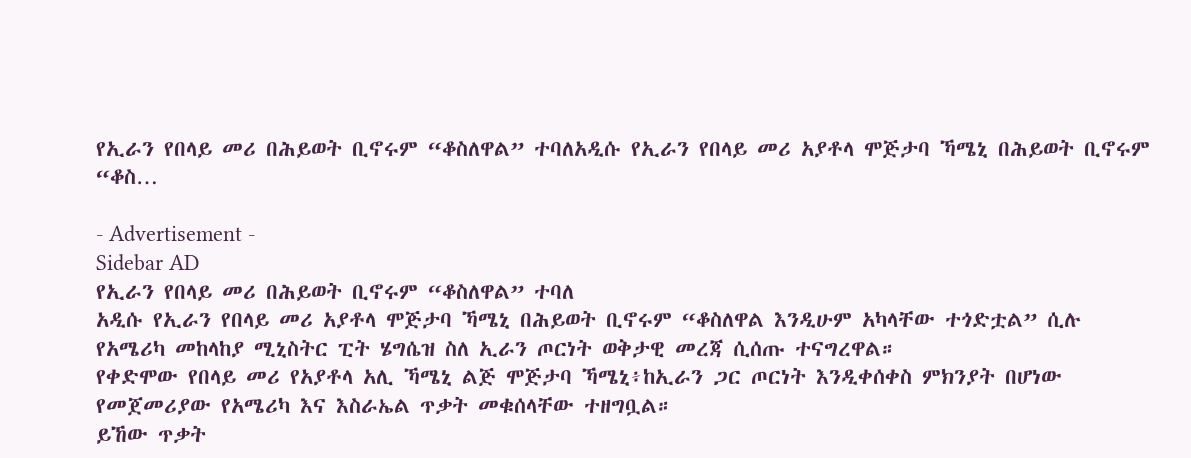የኢራን የበላይ መሪ በሕይወት ቢኖሩም “ቆስለዋል” ተባለአዲሱ የኢራን የበላይ መሪ አያቶላ ሞጅታባ ኻሜኒ በሕይወት ቢኖሩም “ቆስ…

- Advertisement -
Sidebar AD
የኢራን የበላይ መሪ በሕይወት ቢኖሩም “ቆስለዋል” ተባለ
አዲሱ የኢራን የበላይ መሪ አያቶላ ሞጅታባ ኻሜኒ በሕይወት ቢኖሩም “ቆስለዋል እንዲሁም አካላቸው ተጎድቷል” ሲሉ የአሜሪካ መከላከያ ሚኒስትር ፒት ሄግሴዝ ስለ ኢራን ጦርነት ወቅታዊ መረጃ ሲሰጡ ተናግረዋል።
የቀድሞው የበላይ መሪ የአያቶላ አሊ ኻሜኒ ልጅ ሞጅታባ ኻሜኒ፥ከኢራን ጋር ጦርነት እንዲቀሰቀስ ምክንያት በሆነው የመጀመሪያው የአሜሪካ እና እስራኤል ጥቃት መቁሰላቸው ተዘግቧል።
ይኸው ጥቃት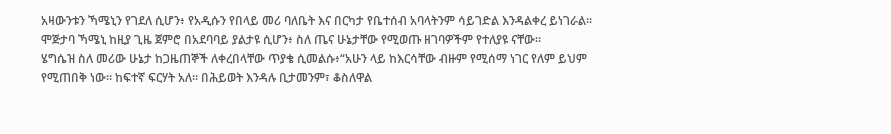አዛውንቱን ኻሜኒን የገደለ ሲሆን፥ የአዲሱን የበላይ መሪ ባለቤት እና በርካታ የቤተሰብ አባላትንም ሳይገድል እንዳልቀረ ይነገራል።
ሞጅታባ ኻሜኒ ከዚያ ጊዜ ጀምሮ በአደባባይ ያልታዩ ሲሆን፥ ስለ ጤና ሁኔታቸው የሚወጡ ዘገባዎችም የተለያዩ ናቸው።
ሄግሴዝ ስለ መሪው ሁኔታ ከጋዜጠኞች ለቀረበላቸው ጥያቄ ሲመልሱ፥“አሁን ላይ ከእርሳቸው ብዙም የሚሰማ ነገር የለም ይህም የሚጠበቅ ነው። ከፍተኛ ፍርሃት አለ። በሕይወት እንዳሉ ቢታመንም፣ ቆስለዋል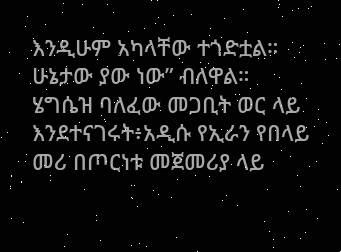እንዲሁም አካላቸው ተጎድቷል። ሁኔታው ያው ነው” ብለዋል።
ሄግሴዝ ባለፈው መጋቢት ወር ላይ እንደተናገሩት፥አዲሱ የኢራን የበላይ መሪ በጦርነቱ መጀመሪያ ላይ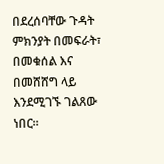በደረሰባቸው ጉዳት ምክንያት በመፍራት፣ በመቁሰል እና በመሸሸግ ላይ እንደሚገኙ ገልጸው ነበር።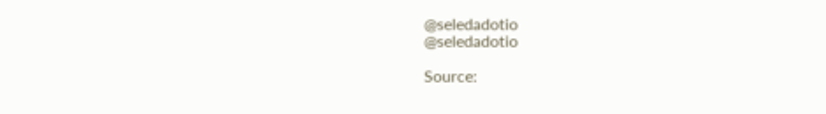@seledadotio
@seledadotio

Source: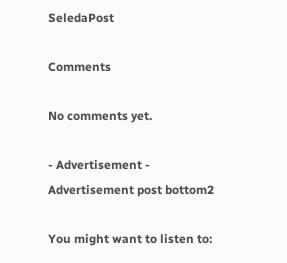SeledaPost

Comments

No comments yet.

- Advertisement -
Advertisement post bottom2

You might want to listen to: